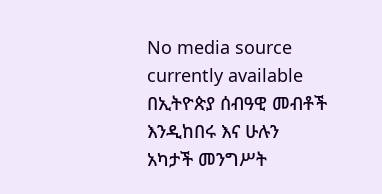No media source currently available
በኢትዮጵያ ሰብዓዊ መብቶች እንዲከበሩ እና ሁሉን አካታች መንግሥት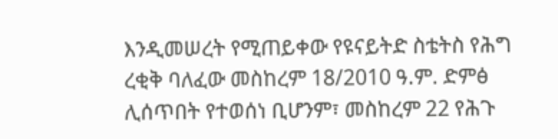እንዲመሠረት የሚጠይቀው የዩናይትድ ስቴትስ የሕግ ረቂቅ ባለፈው መስከረም 18/2010 ዓ.ም. ድምፅ ሊሰጥበት የተወሰነ ቢሆንም፣ መስከረም 22 የሕጉ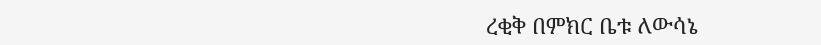ረቂቅ በምክር ቤቱ ለውሳኔ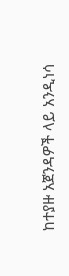ከተያዙ አጀንዳዎች ላይ አንዲነሳ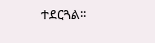ተደርጓል፡፡